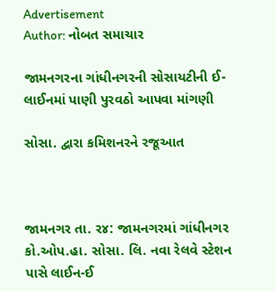Advertisement
Author: નોબત સમાચાર

જામનગરના ગાંધીનગરની સોસાયટીની ઈ-લાઈનમાં પાણી પુરવઠો આપવા માંગણી

સોસા. દ્વારા કમિશનરને રજૂઆત



જામનગર તા. ર૪: જામનગરમાં ગાંધીનગર કો.ઓપ.હા. સોસા. લિ. નવા રેલવે સ્ટેશન પાસે લાઈન-ઈ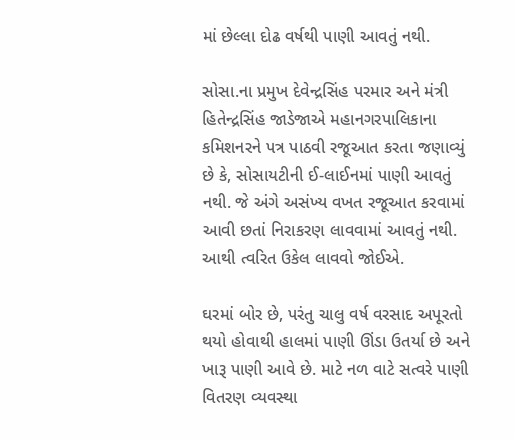માં છેલ્લા દોઢ વર્ષથી પાણી આવતું નથી.

સોસા.ના પ્રમુખ દેવેન્દ્રસિંહ પરમાર અને મંત્રી હિતેન્દ્રસિંહ જાડેજાએ મહાનગરપાલિકાના કમિશનરને પત્ર પાઠવી રજૂઆત કરતા જણાવ્યું છે કે, સોસાયટીની ઈ-લાઈનમાં પાણી આવતું નથી. જે અંગે અસંખ્ય વખત રજૂઆત કરવામાં આવી છતાં નિરાકરણ લાવવામાં આવતું નથી. આથી ત્વરિત ઉકેલ લાવવો જોઈએ.

ઘરમાં બોર છે, પરંતુ ચાલુ વર્ષ વરસાદ અપૂરતો થયો હોવાથી હાલમાં પાણી ઊંડા ઉતર્યા છે અને ખારૂ પાણી આવે છે. માટે નળ વાટે સત્વરે પાણી વિતરણ વ્યવસ્થા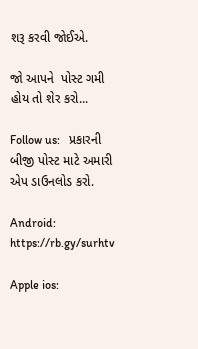શરૂ કરવી જોઈએ.

જો આપને  પોસ્ટ ગમી હોય તો શેર કરો...

Follow us:   પ્રકારની બીજી પોસ્ટ માટે અમારી એપ ડાઉનલોડ કરો.

Android: https://rb.gy/surhtv

Apple ios: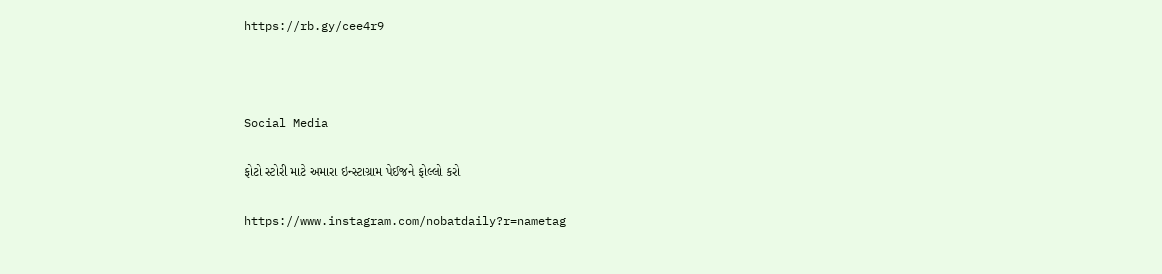https://rb.gy/cee4r9



Social Media

ફોટો સ્ટોરી માટે અમારા ઇન્સ્ટાગ્રામ પેઈજને ફોલ્લો કરો

https://www.instagram.com/nobatdaily?r=nametag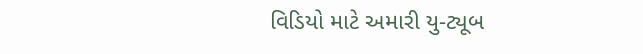વિડિયો માટે અમારી યુ-ટ્યૂબ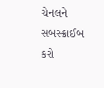ચેનલને સબસ્ક્રાઈબ કરો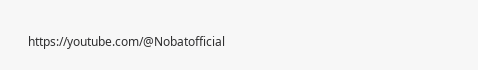https://youtube.com/@Nobatofficial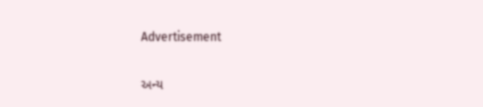Advertisement

અન્ય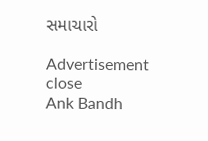સમાચારો

Advertisement
close
Ank Bandh